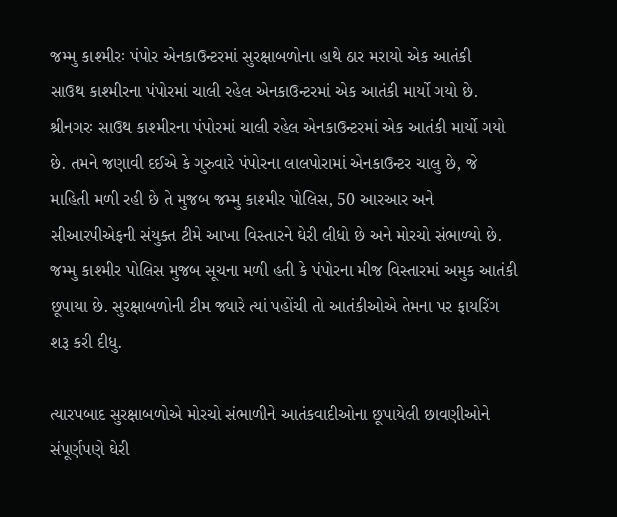જમ્મુ કાશ્મીરઃ પંપોર એનકાઉન્ટરમાં સુરક્ષાબળોના હાથે ઠાર મરાયો એક આતંકી
સાઉથ કાશ્મીરના પંપોરમાં ચાલી રહેલ એનકાઉન્ટરમાં એક આતંકી માર્યો ગયો છે.
શ્રીનગરઃ સાઉથ કાશ્મીરના પંપોરમાં ચાલી રહેલ એનકાઉન્ટરમાં એક આતંકી માર્યો ગયો છે. તમને જણાવી દઈએ કે ગુરુવારે પંપોરના લાલપોરામાં એનકાઉન્ટર ચાલુ છે, જે માહિતી મળી રહી છે તે મુજબ જમ્મુ કાશ્મીર પોલિસ, 50 આરઆર અને સીઆરપીએફની સંયુક્ત ટીમે આખા વિસ્તારને ઘેરી લીધો છે અને મોરચો સંભાળ્યો છે. જમ્મુ કાશ્મીર પોલિસ મુજબ સૂચના મળી હતી કે પંપોરના મીજ વિસ્તારમાં અમુક આતંકી છૂપાયા છે. સુરક્ષાબળોની ટીમ જ્યારે ત્યાં પહોંચી તો આતંકીઓએ તેમના પર ફાયરિંગ શરૂ કરી દીધુ.

ત્યારપબાદ સુરક્ષાબળોએ મોરચો સંભાળીને આતંકવાદીઓના છૂપાયેલી છાવણીઓને સંપૂર્ણપણે ઘેરી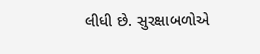લીધી છે. સુરક્ષાબળોએ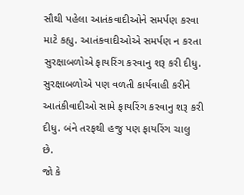સૌથી પહેલા આતંકવાદીઓને સમર્પણ કરવા માટે કહ્યુ. આતંકવાદીઓએ સમર્પણ ન કરતા સુરક્ષાબળોએ ફાયરિંગ કરવાનુ શરૂ કરી દીધુ. સુરક્ષાબળોએ પણ વળતી કાર્યવાહી કરીને આતંકીવાદીઓ સામે ફાયરિંગ કરવાનુ શરૂ કરી દીધુ. બંને તરફથી હજુ પણ ફાયરિંગ ચાલુ છે.
જો કે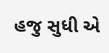હજુ સુધી એ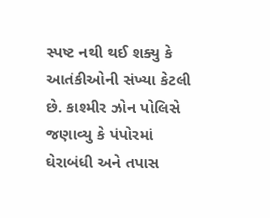સ્પષ્ટ નથી થઈ શક્યુ કે આતંકીઓની સંખ્યા કેટલી છે. કાશ્મીર ઝોન પોલિસે જણાવ્યુ કે પંપોરમાં ઘેરાબંધી અને તપાસ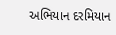અભિયાન દરમિયાન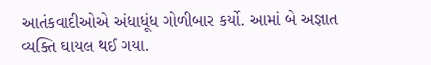આતંકવાદીઓએ અંધાધૂંધ ગોળીબાર કર્યો. આમાં બે અજ્ઞાત વ્યક્તિ ઘાયલ થઈ ગયા.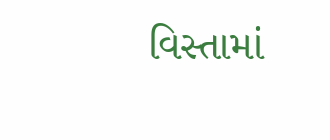વિસ્તામાં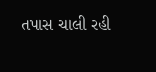તપાસ ચાલી રહી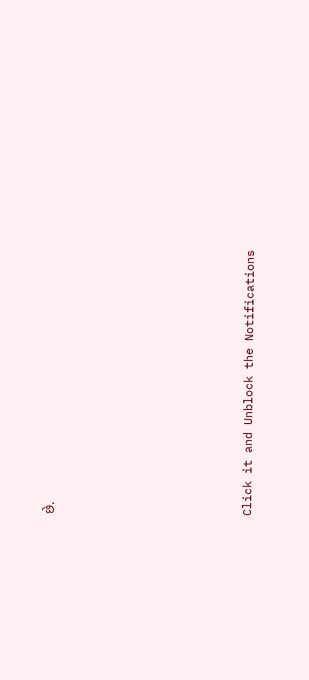છે.












Click it and Unblock the Notifications